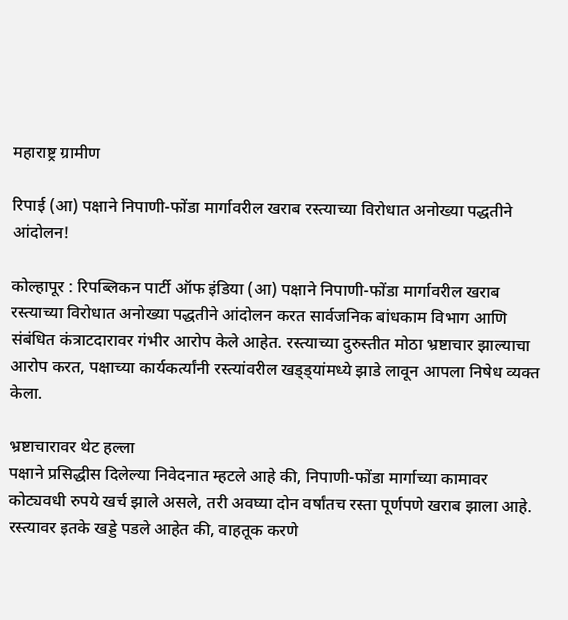महाराष्ट्र ग्रामीण

रिपाई (आ) पक्षाने निपाणी-फोंडा मार्गावरील खराब रस्त्याच्या विरोधात अनोख्या पद्धतीने आंदोलन!

कोल्हापूर : रिपब्लिकन पार्टी ऑफ इंडिया (आ) पक्षाने निपाणी-फोंडा मार्गावरील खराब रस्त्याच्या विरोधात अनोख्या पद्धतीने आंदोलन करत सार्वजनिक बांधकाम विभाग आणि संबंधित कंत्राटदारावर गंभीर आरोप केले आहेत. रस्त्याच्या दुरुस्तीत मोठा भ्रष्टाचार झाल्याचा आरोप करत, पक्षाच्या कार्यकर्त्यांनी रस्त्यांवरील खड्ड्यांमध्ये झाडे लावून आपला निषेध व्यक्त केला.

भ्रष्टाचारावर थेट हल्ला
पक्षाने प्रसिद्धीस दिलेल्या निवेदनात म्हटले आहे की, निपाणी-फोंडा मार्गाच्या कामावर कोट्यवधी रुपये खर्च झाले असले, तरी अवघ्या दोन वर्षांतच रस्ता पूर्णपणे खराब झाला आहे. रस्त्यावर इतके खड्डे पडले आहेत की, वाहतूक करणे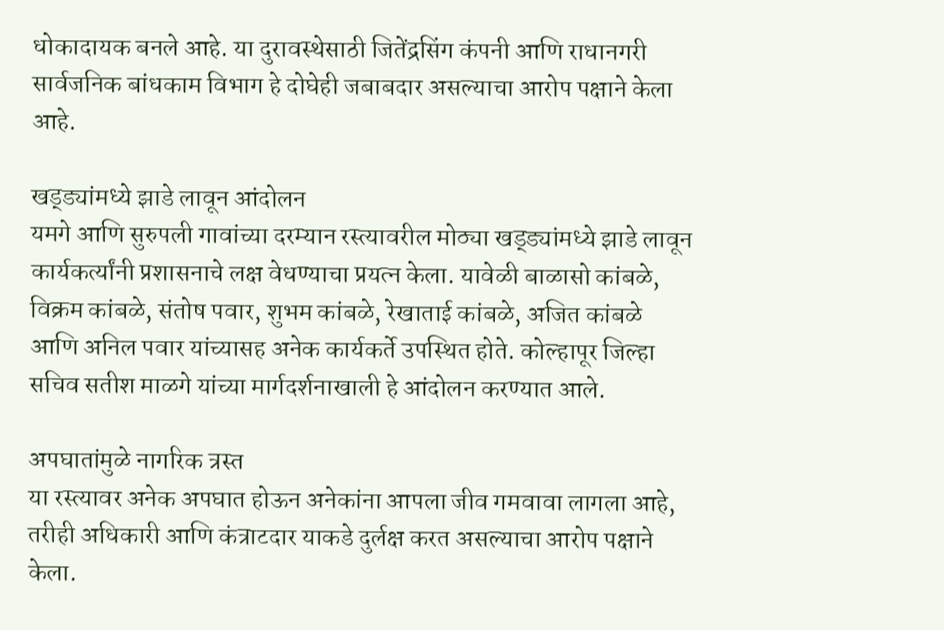धोकादायक बनले आहे. या दुरावस्थेसाठी जितेंद्रसिंग कंपनी आणि राधानगरी सार्वजनिक बांधकाम विभाग हे दोघेही जबाबदार असल्याचा आरोप पक्षाने केला आहे.

खड्ड्यांमध्ये झाडे लावून आंदोलन
यमगे आणि सुरुपली गावांच्या दरम्यान रस्त्यावरील मोठ्या खड्ड्यांमध्ये झाडे लावून कार्यकर्त्यांनी प्रशासनाचे लक्ष वेधण्याचा प्रयत्न केला. यावेळी बाळासो कांबळे, विक्रम कांबळे, संतोष पवार, शुभम कांबळे, रेखाताई कांबळे, अजित कांबळे आणि अनिल पवार यांच्यासह अनेक कार्यकर्ते उपस्थित होते. कोल्हापूर जिल्हा सचिव सतीश माळगे यांच्या मार्गदर्शनाखाली हे आंदोलन करण्यात आले.

अपघातांमुळे नागरिक त्रस्त
या रस्त्यावर अनेक अपघात होऊन अनेकांना आपला जीव गमवावा लागला आहे, तरीही अधिकारी आणि कंत्राटदार याकडे दुर्लक्ष करत असल्याचा आरोप पक्षाने केला.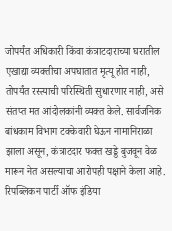जोपर्यंत अधिकारी किंवा कंत्राटदाराच्या घरातील एखाद्या व्यक्तीचा अपघातात मृत्यू होत नाही, तोपर्यंत रस्त्याची परिस्थिती सुधारणार नाही, असे संतप्त मत आंदोलकांनी व्यक्त केले. सार्वजनिक बांधकाम विभाग टक्केवारी घेऊन नामानिराळा झाला असून, कंत्राटदार फक्त खड्डे बुजवून वेळ मारून नेत असल्याचा आरोपही पक्षाने केला आहे. रिपब्लिकन पार्टी ऑफ इंडिया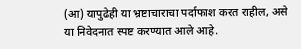(आ) यापुढेही या भ्रष्टाचाराचा पर्दाफाश करत राहील, असे या निवेदनात स्पष्ट करण्यात आले आहे.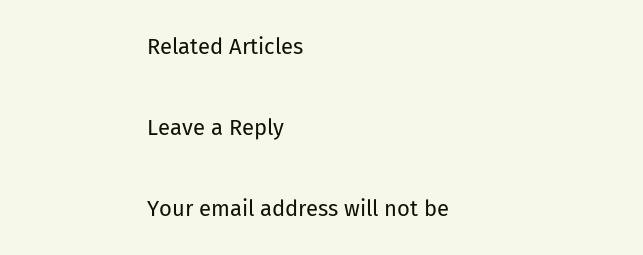Related Articles

Leave a Reply

Your email address will not be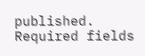published. Required fields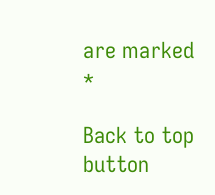are marked *

Back to top button